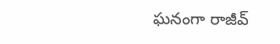ఘనంగా రాజీవ్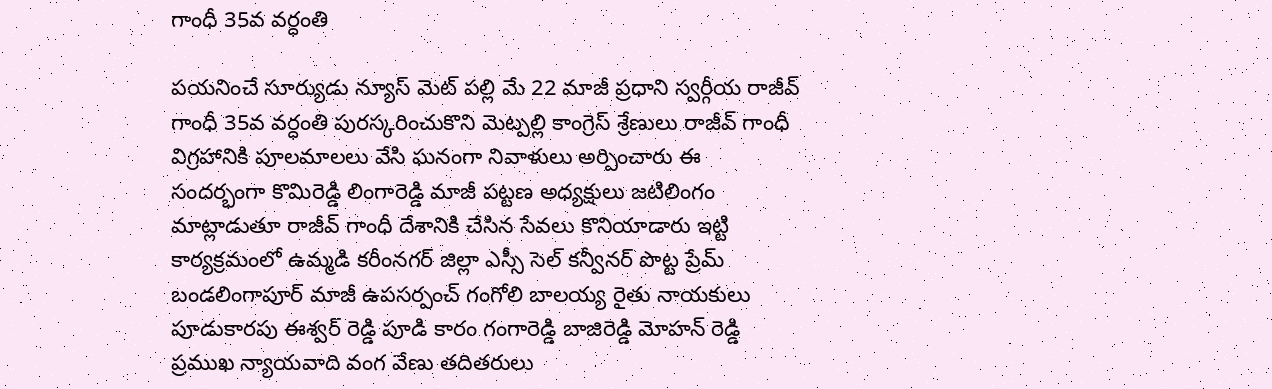గాంధీ 35వ వర్ధంతి

పయనించే సూర్యుడు న్యూస్ మెట్ పల్లి మే 22 మాజీ ప్రధాని స్వర్గీయ రాజీవ్ గాంధీ 35వ వర్ధంతి పురస్కరించుకొని మెట్పల్లి కాంగ్రెస్ శ్రేణులు రాజీవ్ గాంధీ విగ్రహానికి పూలమాలలు వేసి ఘనంగా నివాళులు అర్పించారు ఈ సందర్భంగా కొమిరెడ్డి లింగారెడ్డి మాజీ పట్టణ అధ్యక్షులు జటిలింగం మాట్లాడుతూ రాజీవ్ గాంధీ దేశానికి చేసిన సేవలు కొనియాడారు ఇట్టి కార్యక్రమంలో ఉమ్మడి కరీంనగర్ జిల్లా ఎస్సీ సెల్ కన్వీనర్ పొట్ట ప్రేమ్ బండలింగాపూర్ మాజీ ఉపసర్పంచ్ గంగోలి బాలయ్య రైతు నాయకులు పూడుకారపు ఈశ్వర్ రెడ్డి పూడి కారం గంగారెడ్డి బాజిరెడ్డి మోహన్ రెడ్డి ప్రముఖ న్యాయవాది వంగ వేణు తదితరులు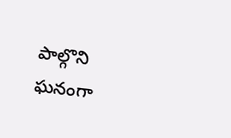పాల్గొని ఘనంగా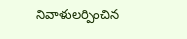నివాళులర్పించిన